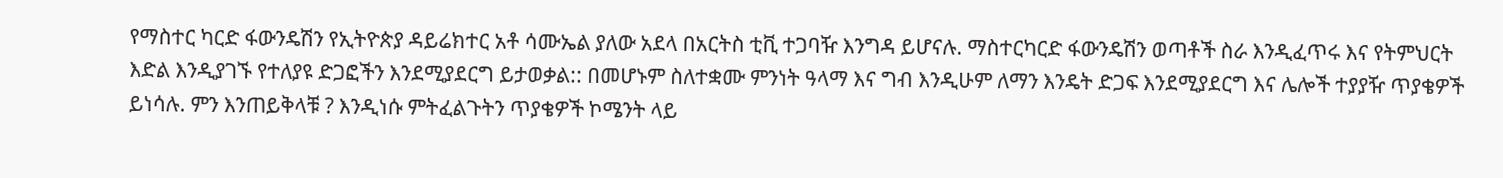የማስተር ካርድ ፋውንዴሽን የኢትዮጵያ ዳይሬክተር አቶ ሳሙኤል ያለው አደላ በአርትስ ቲቪ ተጋባዥ እንግዳ ይሆናሉ. ማስተርካርድ ፋውንዴሽን ወጣቶች ስራ እንዲፈጥሩ እና የትምህርት እድል እንዲያገኙ የተለያዩ ድጋፎችን እንደሚያደርግ ይታወቃል:: በመሆኑም ስለተቋሙ ምንነት ዓላማ እና ግብ እንዲሁም ለማን እንዴት ድጋፍ እንደሚያደርግ እና ሌሎች ተያያዥ ጥያቄዎች ይነሳሉ. ምን እንጠይቅላቹ ? እንዲነሱ ምትፈልጉትን ጥያቄዎች ኮሜንት ላይ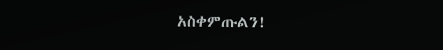አስቀምጡልን!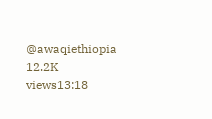@awaqiethiopia 12.2K views13:18